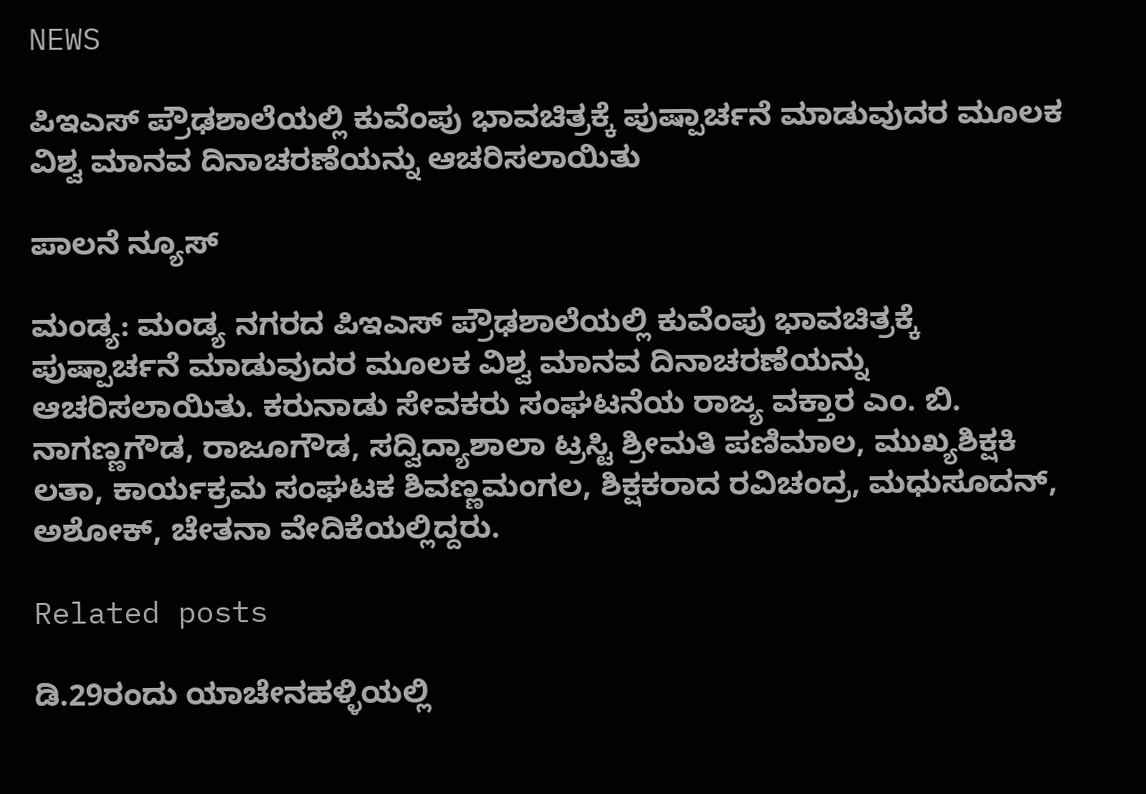NEWS

ಪಿಇಎಸ್ ಪ್ರೌಢಶಾಲೆಯಲ್ಲಿ ಕುವೆಂಪು ಭಾವಚಿತ್ರಕ್ಕೆ ಪುಷ್ಪಾರ್ಚನೆ ಮಾಡುವುದರ ಮೂಲಕ ವಿಶ್ವ ಮಾನವ ದಿನಾಚರಣೆಯನ್ನು ಆಚರಿಸಲಾಯಿತು

ಪಾಲನೆ ನ್ಯೂಸ್

ಮಂಡ್ಯ: ಮಂಡ್ಯ ನಗರದ ಪಿಇಎಸ್ ಪ್ರೌಢಶಾಲೆಯಲ್ಲಿ ಕುವೆಂಪು ಭಾವಚಿತ್ರಕ್ಕೆ ಪುಷ್ಪಾರ್ಚನೆ ಮಾಡುವುದರ ಮೂಲಕ ವಿಶ್ವ ಮಾನವ ದಿನಾಚರಣೆಯನ್ನು ಆಚರಿಸಲಾಯಿತು. ಕರುನಾಡು ಸೇವಕರು ಸಂಘಟನೆಯ ರಾಜ್ಯ ವಕ್ತಾರ ಎಂ. ಬಿ. ನಾಗಣ್ಣಗೌಡ, ರಾಜೂಗೌಡ, ಸದ್ವಿದ್ಯಾಶಾಲಾ ಟ್ರಸ್ಟಿ ಶ್ರೀಮತಿ ಪಣಿಮಾಲ, ಮುಖ್ಯಶಿಕ್ಷಕಿ ಲತಾ, ಕಾರ್ಯಕ್ರಮ ಸಂಘಟಕ ಶಿವಣ್ಣಮಂಗಲ, ಶಿಕ್ಷಕರಾದ ರವಿಚಂದ್ರ, ಮಧುಸೂದನ್, ಅಶೋಕ್, ಚೇತನಾ ವೇದಿಕೆಯಲ್ಲಿದ್ದರು.

Related posts

ಡಿ.29ರಂದು ಯಾಚೇನಹಳ್ಳಿಯಲ್ಲಿ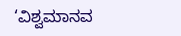‘ವಿಶ್ವಮಾನವ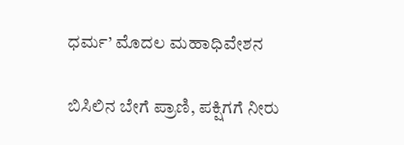ಧರ್ಮ’ ಮೊದಲ ಮಹಾಧಿವೇಶನ

ಬಿಸಿಲಿನ ಬೇಗೆ ಪ್ರಾಣಿ, ಪಕ್ಷಿಗಗೆ ನೀರು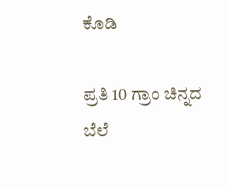ಕೊಡಿ

ಪ್ರತಿ 10 ಗ್ರಾಂ ಚಿನ್ನದ ಬೆಲೆ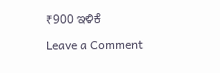₹900 ಇಳಿಕೆ

Leave a Comment